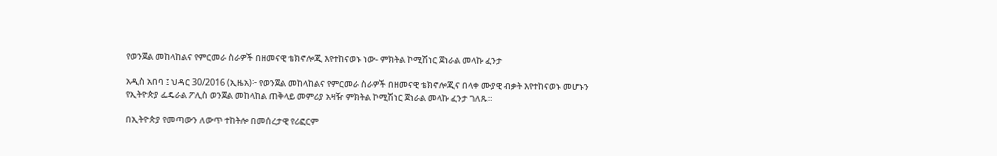የወንጀል መከላከልና የምርመራ ስራዎች በዘመናዊ ቴክኖሎጂ እየተከናወኑ ነው- ምክትል ኮሚሽነር ጀነራል መላኩ ፈንታ

አዲስ አበባ ፤ ህዳር 30/2016 (ኢዜአ)፦ የወንጀል መከላከልና የምርመራ ስራዎች በዘመናዊ ቴክኖሎጂና በላቀ ሙያዊ ብቃት እየተከናወኑ መሆኑን የኢትዮጵያ ፌዴራል ፖሊስ ወንጀል መከላከል ጠቅላይ መምሪያ አዛዥ ምክትል ኮሚሽነር ጀነራል መላኩ ፈንታ ገለጹ።

በኢትዮጵያ የመጣውን ለውጥ ተከትሎ በመሰረታዊ የሪፎርም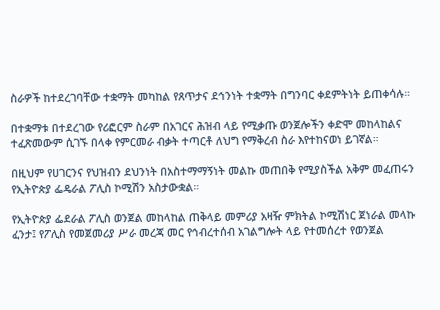ስራዎች ከተደረገባቸው ተቋማት መካከል የጸጥታና ደኅንነት ተቋማት በግንባር ቀደምትነት ይጠቀሳሉ።

በተቋማቱ በተደረገው የሪፎርም ስራም በአገርና ሕዝብ ላይ የሚቃጡ ወንጀሎችን ቀድሞ መከላከልና ተፈጽመውም ሲገኙ በላቀ የምርመራ ብቃት ተጣርቶ ለህግ የማቅረብ ስራ እየተከናወነ ይገኛል።

በዚህም የሀገርንና የህዝብን ደህንነት በአስተማማኝነት መልኩ መጠበቅ የሚያስችል አቅም መፈጠሩን የኢትዮጵያ ፌዴራል ፖሊስ ኮሚሽን አስታውቋል።

የኢትዮጵያ ፌደራል ፖሊስ ወንጀል መከላከል ጠቅላይ መምሪያ አዛዥ ምክትል ኮሚሽነር ጀነራል መላኩ ፈንታ፤ የፖሊስ የመጀመሪያ ሥራ መረጃ መር የኅብረተሰብ አገልግሎት ላይ የተመሰረተ የወንጀል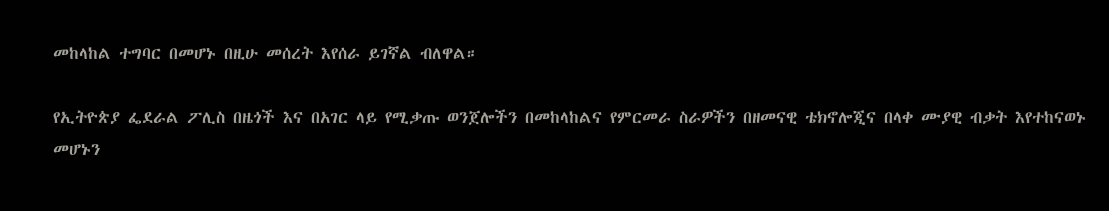መከላከል ተግባር በመሆኑ በዚሁ መሰረት እየሰራ ይገኛል ብለዋል።

የኢትዮጵያ ፌደራል ፖሊስ በዜጎች እና በአገር ላይ የሚቃጡ ወንጀሎችን በመከላከልና የምርመራ ስራዎችን በዘመናዊ ቴክኖሎጂና በላቀ ሙያዊ ብቃት እየተከናወኑ መሆኑን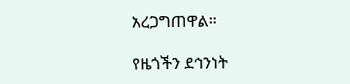አረጋግጠዋል።

የዜጎችን ደኅንነት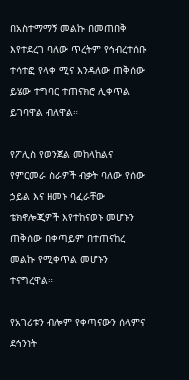በአስተማማኝ መልኩ በመጠበቅ እየተደረገ ባለው ጥረትም የኅብረተሰቡ ተሳተፎ የላቀ ሚና እንዳለው ጠቅሰው ይሄው ተግባር ተጠናክሮ ሊቀጥል ይገባዋል ብለዋል።

የፖሊስ የወንጀል መከላከልና የምርመራ ስራዎች ብቃት ባለው የሰው ኃይል እና ዘመኑ ባፈራቸው ቴክኖሎጂዎች እየተከናወኑ መሆኑን ጠቅሰው በቀጣይም በተጠናከረ መልኩ የሚቀጥል መሆኑን ተናግረዋል።

የአገሪቱን ብሎም የቀጣናውን ሰላምና ደኅንነት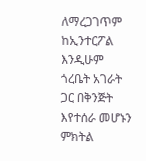ለማረጋገጥም ከኢንተርፖል እንዲሁም ጎረቤት አገራት ጋር በቅንጅት እየተሰራ መሆኑን ምክትል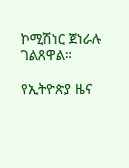ኮሚሽነር ጀነራሉ ገልጸዋል።

የኢትዮጵያ ዜና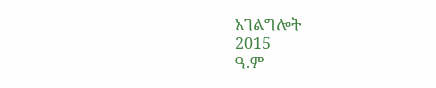አገልግሎት
2015
ዓ.ም